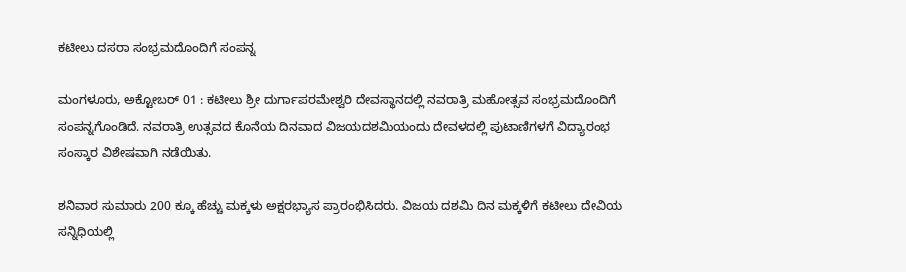ಕಟೀಲು ದಸರಾ ಸಂಭ್ರಮದೊಂದಿಗೆ ಸಂಪನ್ನ

ಮಂಗಳೂರು, ಅಕ್ಟೋಬರ್ 01 : ಕಟೀಲು ಶ್ರೀ ದುರ್ಗಾಪರಮೇಶ್ವರಿ ದೇವಸ್ಥಾನದಲ್ಲಿ ನವರಾತ್ರಿ ಮಹೋತ್ಸವ ಸಂಭ್ರಮದೊಂದಿಗೆ ಸಂಪನ್ನಗೊಂಡಿದೆ. ನವರಾತ್ರಿ ಉತ್ಸವದ ಕೊನೆಯ ದಿನವಾದ ವಿಜಯದಶಮಿಯಂದು ದೇವಳದಲ್ಲಿ ಪುಟಾಣಿಗಳಗೆ ವಿದ್ಯಾರಂಭ ಸಂಸ್ಕಾರ ವಿಶೇಷವಾಗಿ ನಡೆಯಿತು.

ಶನಿವಾರ ಸುಮಾರು 200 ಕ್ಕೂ ಹೆಚ್ಚು ಮಕ್ಕಳು ಅಕ್ಷರಭ್ಯಾಸ ಪ್ರಾರಂಭಿಸಿದರು. ವಿಜಯ ದಶಮಿ ದಿನ ಮಕ್ಕಳಿಗೆ ಕಟೀಲು ದೇವಿಯ ಸನ್ನಿಧಿಯಲ್ಲಿ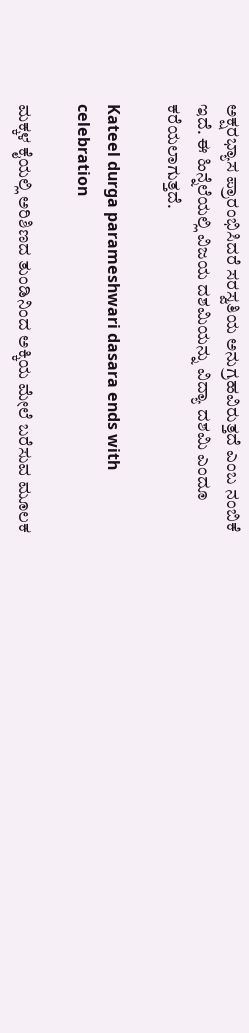ಅಕ್ಷರಭ್ಯಾಸ ಪ್ರಾರಂಭಿಸಿದರೆ ಸರಸ್ವತಿಯ ಅನುಗ್ರಹವಿರುತ್ತದೆ ಎಂಬ ನಂಬಿಕೆ ಇದೆ. ಈ ಹಿನ್ನೆಲೆಯಲ್ಲಿ ವಿಜಯ ದಶಮಿಯನ್ನು ವಿದ್ಯಾ ದಶಮಿ ಎಂದೂ ಕರೆಯಲಾಗುತ್ತದೆ.

Kateel durga parameshwari dasara ends with celebration

ಮಕ್ಕಳ ಕೈಯಲ್ಲಿ ಅರಿಶಿಣದ ತುಂಡಿನಿಂದ ಅಕ್ಕಿಯ ಮೇಲೆ ಬರೆಸುವ ಮೂಲಕ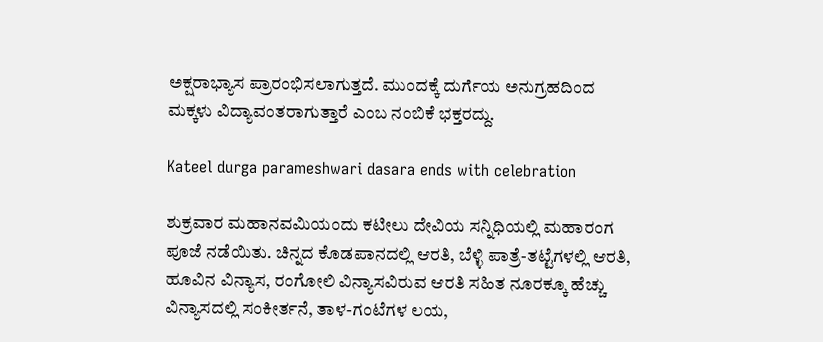ಅಕ್ಷರಾಭ್ಯಾಸ ಪ್ರಾರಂಭಿಸಲಾಗುತ್ತದೆ. ಮುಂದಕ್ಕೆ ದುರ್ಗೆಯ ಅನುಗ್ರಹದಿಂದ ಮಕ್ಕಳು ವಿದ್ಯಾವಂತರಾಗುತ್ತಾರೆ ಎಂಬ ನಂಬಿಕೆ ಭಕ್ತರದ್ದು.

Kateel durga parameshwari dasara ends with celebration

ಶುಕ್ರವಾರ ಮಹಾನವಮಿಯಂದು ಕಟೀಲು ದೇವಿಯ ಸನ್ನಿಧಿಯಲ್ಲಿ ಮಹಾರಂಗ ಪೂಜೆ ನಡೆಯಿತು. ಚಿನ್ನದ ಕೊಡಪಾನದಲ್ಲಿ ಆರತಿ, ಬೆಳ್ಳಿ ಪಾತ್ರೆ-ತಟ್ಟೆಗಳಲ್ಲಿ ಆರತಿ, ಹೂವಿನ ವಿನ್ಯಾಸ, ರಂಗೋಲಿ ವಿನ್ಯಾಸವಿರುವ ಆರತಿ ಸಹಿತ ನೂರಕ್ಕೂ ಹೆಚ್ಚು ವಿನ್ಯಾಸದಲ್ಲಿ ಸಂಕೀರ್ತನೆ, ತಾಳ-ಗಂಟೆಗಳ ಲಯ,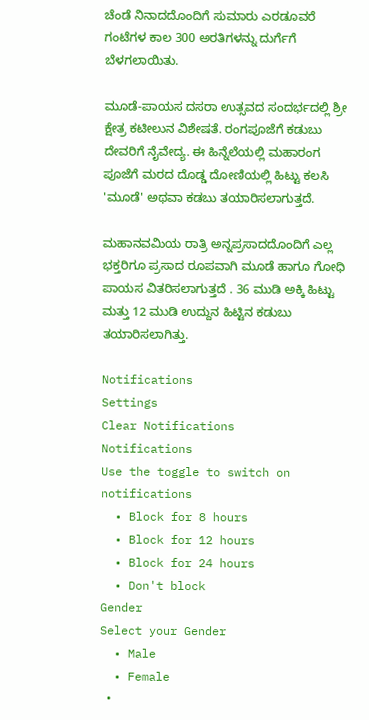ಚೆಂಡೆ ನಿನಾದದೊಂದಿಗೆ ಸುಮಾರು ಎರಡೂವರೆ ಗಂಟೆಗಳ ಕಾಲ 300 ಅರತಿಗಳನ್ನು ದುರ್ಗೆಗೆ ಬೆಳಗಲಾಯಿತು.

ಮೂಡೆ-ಪಾಯಸ ದಸರಾ ಉತ್ಸವದ ಸಂದರ್ಭದಲ್ಲಿ ಶ್ರೀ ಕ್ಷೇತ್ರ ಕಟೀಲುನ ವಿಶೇಷತೆ. ರಂಗಪೂಜೆಗೆ ಕಡುಬು ದೇವರಿಗೆ ನೈವೇದ್ಯ. ಈ ಹಿನ್ನೆಲೆಯಲ್ಲಿ ಮಹಾರಂಗ ಪೂಜೆಗೆ ಮರದ ದೊಡ್ಡ ದೋಣಿಯಲ್ಲಿ ಹಿಟ್ಟು ಕಲಸಿ 'ಮೂಡೆ' ಅಥವಾ ಕಡಬು ತಯಾರಿಸಲಾಗುತ್ತದೆ.

ಮಹಾನವಮಿಯ ರಾತ್ರಿ ಅನ್ನಪ್ರಸಾದದೊಂದಿಗೆ ಎಲ್ಲ ಭಕ್ತರಿಗೂ ಪ್ರಸಾದ ರೂಪವಾಗಿ ಮೂಡೆ ಹಾಗೂ ಗೋಧಿ ಪಾಯಸ ವಿತರಿಸಲಾಗುತ್ತದೆ . 36 ಮುಡಿ ಅಕ್ಕಿ ಹಿಟ್ಟು ಮತ್ತು 12 ಮುಡಿ ಉದ್ದುನ ಹಿಟ್ಟಿನ ಕಡುಬು ತಯಾರಿಸಲಾಗಿತ್ತು.

Notifications
Settings
Clear Notifications
Notifications
Use the toggle to switch on notifications
  • Block for 8 hours
  • Block for 12 hours
  • Block for 24 hours
  • Don't block
Gender
Select your Gender
  • Male
  • Female
  •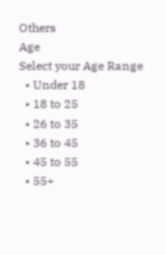Others
Age
Select your Age Range
  • Under 18
  • 18 to 25
  • 26 to 35
  • 36 to 45
  • 45 to 55
  • 55+